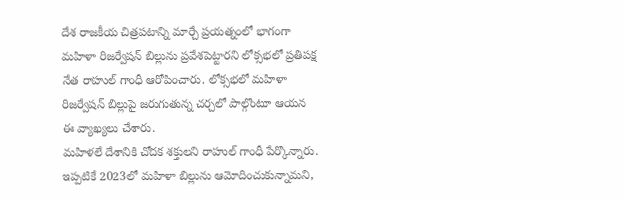దేశ రాజకీయ చిత్రపటాన్ని మార్చే ప్రయత్నంలో భాగంగా మహిళా రిజర్వేషన్ బిల్లును ప్రవేశపెట్టారని లోక్సభలో ప్రతిపక్ష నేత రాహుల్ గాంధీ ఆరోపించారు. లోక్సభలో మహిళా రిజర్వేషన్ బిల్లుపై జరుగుతున్న చర్చలో పాల్గొంటూ ఆయన ఈ వ్యాఖ్యలు చేశారు.
మహిళలే దేశానికి చోదక శక్తులని రాహుల్ గాంధీ పేర్కొన్నారు. ఇప్పటికే 2023లో మహిళా బిల్లును ఆమోదించుకున్నామని,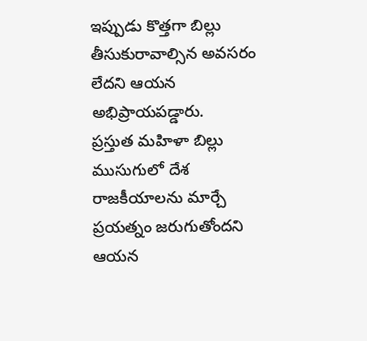ఇప్పుడు కొత్తగా బిల్లు తీసుకురావాల్సిన అవసరం లేదని ఆయన అభిప్రాయపడ్డారు.
ప్రస్తుత మహిళా బిల్లు ముసుగులో దేశ రాజకీయాలను మార్చే ప్రయత్నం జరుగుతోందని ఆయన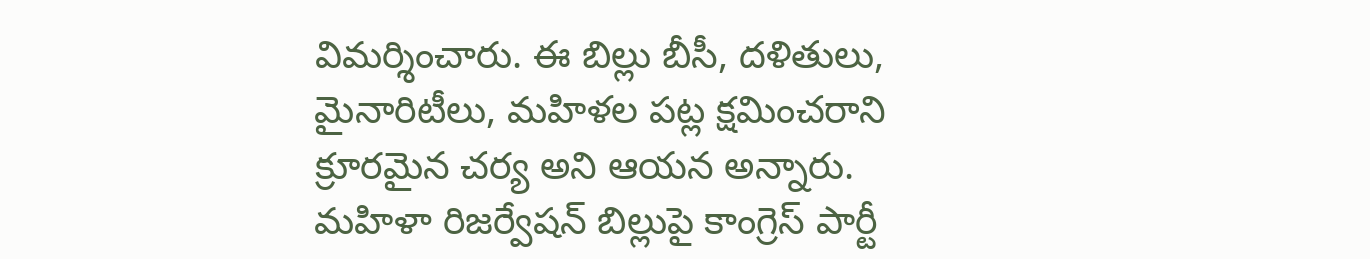విమర్శించారు. ఈ బిల్లు బీసీ, దళితులు, మైనారిటీలు, మహిళల పట్ల క్షమించరాని క్రూరమైన చర్య అని ఆయన అన్నారు.
మహిళా రిజర్వేషన్ బిల్లుపై కాంగ్రెస్ పార్టీ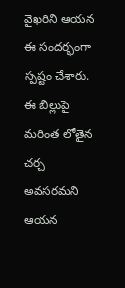వైఖరిని ఆయన ఈ సందర్భంగా స్పష్టం చేశారు. ఈ బిల్లుపై మరింత లోతైన చర్చ అవసరమని ఆయన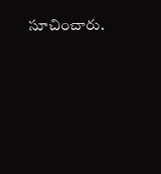సూచించారు.